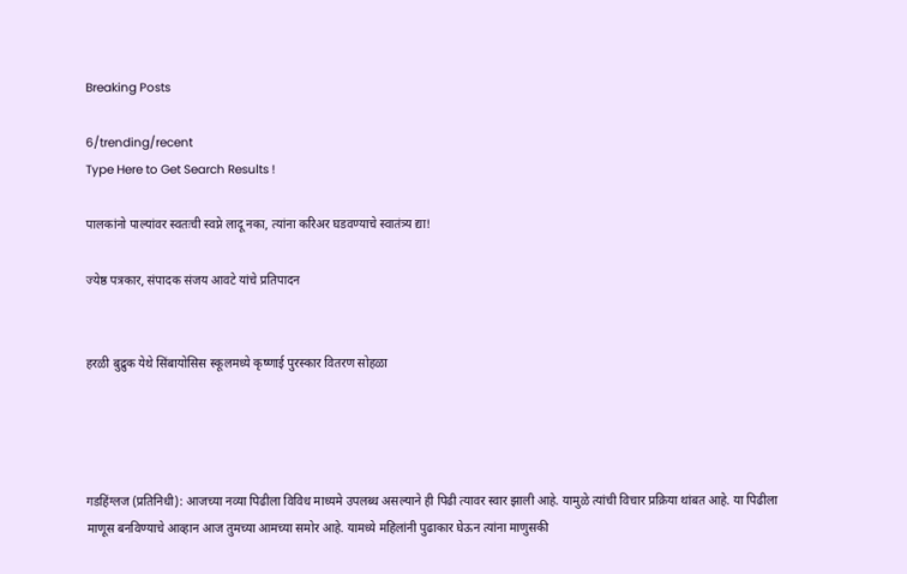Breaking Posts

6/trending/recent
Type Here to Get Search Results !

पालकांनो पाल्यांवर स्वतःची स्वप्ने लादू नका, त्यांना करिअर घडवण्याचे स्वातंत्र्य द्या!

ज्येष्ठ पत्रकार, संपादक संजय आवटे यांचे प्रतिपादन


हरळी बुद्रुक येथे सिंबायोसिस स्कूलमध्ये कृष्णाई पुरस्कार वितरण सोहळा




गडहिंग्लज (प्रतिनिधी): आजच्या नव्या पिढीला विविध माध्यमे उपलब्ध असल्याने ही पिढी त्यावर स्वार झाली आहे. यामुळे त्यांची विचार प्रक्रिया थांबत आहे. या पिढीला माणूस बनविण्याचे आव्हान आज तुमच्या आमच्या समोर आहे. यामध्ये महिलांनी पुढाकार घेऊन त्यांना माणुसकी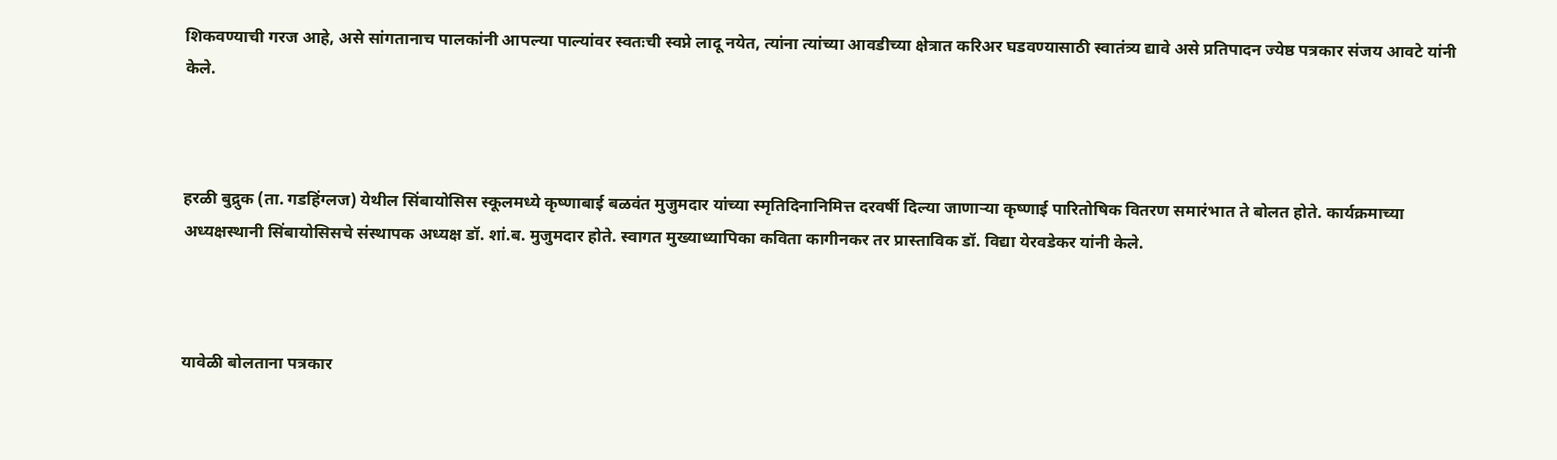शिकवण्याची गरज आहे, असे सांगतानाच पालकांनी आपल्या पाल्यांवर स्वतःची स्वप्ने लादू नयेत, त्यांना त्यांच्या आवडीच्या क्षेत्रात करिअर घडवण्यासाठी स्वातंत्र्य द्यावे असे प्रतिपादन ज्येष्ठ पत्रकार संजय आवटे यांनी केले.



हरळी बुद्रुक (ता. गडहिंग्लज) येथील सिंबायोसिस स्कूलमध्ये कृष्णाबाई बळवंत मुजुमदार यांच्या स्मृतिदिनानिमित्त दरवर्षी दिल्या जाणाऱ्या कृष्णाई पारितोषिक वितरण समारंभात ते बोलत होते. कार्यक्रमाच्या अध्यक्षस्थानी सिंबायोसिसचे संस्थापक अध्यक्ष डॉ. शां.ब. मुजुमदार होते. स्वागत मुख्याध्यापिका कविता कागीनकर तर प्रास्ताविक डॉ. विद्या येरवडेकर यांनी केले.



यावेळी बोलताना पत्रकार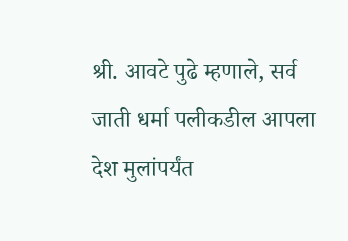श्री. आवटे पुढे म्हणाले, सर्व जाती धर्मा पलीकडील आपला देश मुलांपर्यंत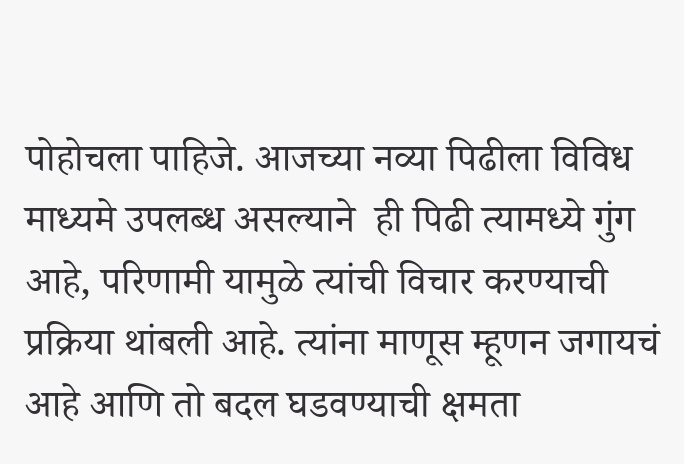पोहोचला पाहिजे. आजच्या नव्या पिढीला विविध माध्यमे उपलब्ध असल्याने  ही पिढी त्यामध्ये गुंग आहे, परिणामी यामुळे त्यांची विचार करण्याची प्रक्रिया थांबली आहे. त्यांना माणूस म्हूणन जगायचं आहे आणि तो बदल घडवण्याची क्षमता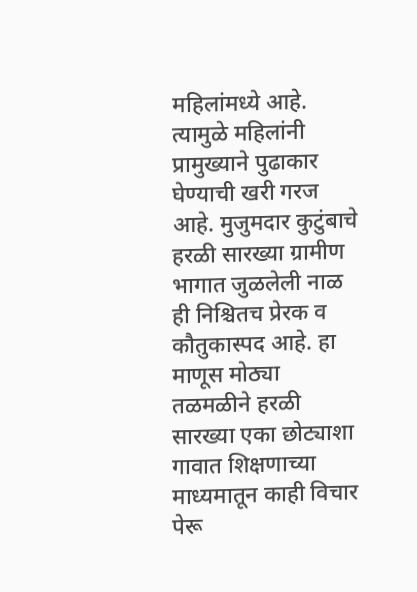महिलांमध्ये आहे. त्यामुळे महिलांनी प्रामुख्याने पुढाकार घेण्याची खरी गरज आहे. मुजुमदार कुटुंबाचे हरळी सारख्या ग्रामीण भागात जुळलेली नाळ ही निश्चितच प्रेरक व कौतुकास्पद आहे. हा माणूस मोठ्या तळमळीने हरळी सारख्या एका छोट्याशा गावात शिक्षणाच्या माध्यमातून काही विचार पेरू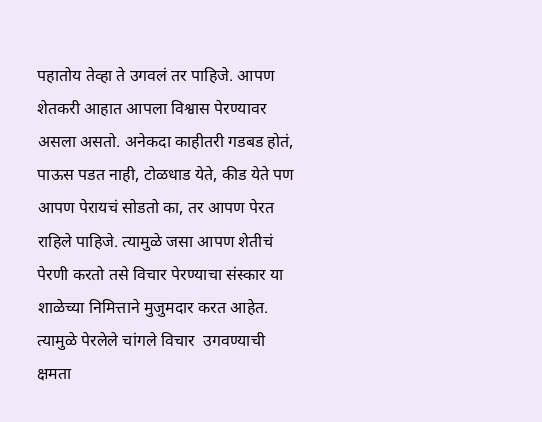पहातोय तेव्हा ते उगवलं तर पाहिजे. आपण शेतकरी आहात आपला विश्वास पेरण्यावर असला असतो. अनेकदा काहीतरी गडबड होतं, पाऊस पडत नाही, टोळधाड येते, कीड येते पण आपण पेरायचं सोडतो का, तर आपण पेरत राहिले पाहिजे. त्यामुळे जसा आपण शेतीचं पेरणी करतो तसे विचार पेरण्याचा संस्कार या शाळेच्या निमित्ताने मुजुमदार करत आहेत. त्यामुळे पेरलेले चांगले विचार  उगवण्याची क्षमता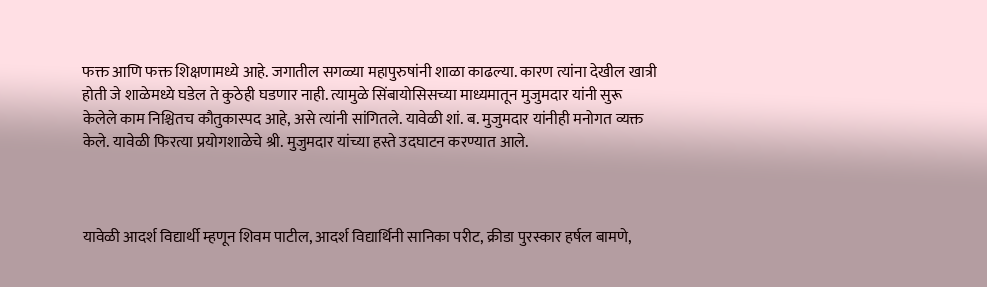फक्त आणि फक्त शिक्षणामध्ये आहे. जगातील सगळ्या महापुरुषांनी शाळा काढल्या. कारण त्यांना देखील खात्री होती जे शाळेमध्ये घडेल ते कुठेही घडणार नाही. त्यामुळे सिंबायोसिसच्या माध्यमातून मुजुमदार यांनी सुरू केलेले काम निश्चितच कौतुकास्पद आहे, असे त्यांनी सांगितले. यावेळी शां. ब. मुजुमदार यांनीही मनोगत व्यक्त केले. यावेळी फिरत्या प्रयोगशाळेचे श्री. मुजुमदार यांच्या हस्ते उदघाटन करण्यात आले.



यावेळी आदर्श विद्यार्थी म्हणून शिवम पाटील, आदर्श विद्यार्थिनी सानिका परीट, क्रीडा पुरस्कार हर्षल बामणे,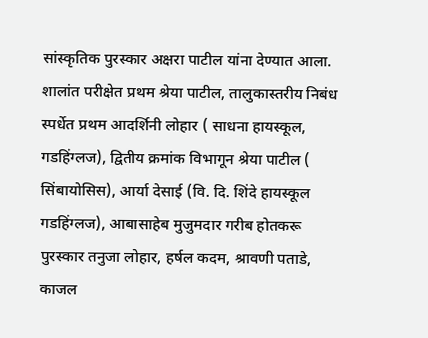सांस्कृतिक पुरस्कार अक्षरा पाटील यांना देण्यात आला. शालांत परीक्षेत प्रथम श्रेया पाटील, तालुकास्तरीय निबंध स्पर्धेत प्रथम आदर्शिनी लोहार ( साधना हायस्कूल, गडहिंग्लज), द्वितीय क्रमांक विभागून श्रेया पाटील ( सिंबायोसिस), आर्या देसाई (वि. दि. शिंदे हायस्कूल गडहिंग्लज), आबासाहेब मुजुमदार गरीब होतकरू पुरस्कार तनुजा लोहार, हर्षल कदम, श्रावणी पताडे, काजल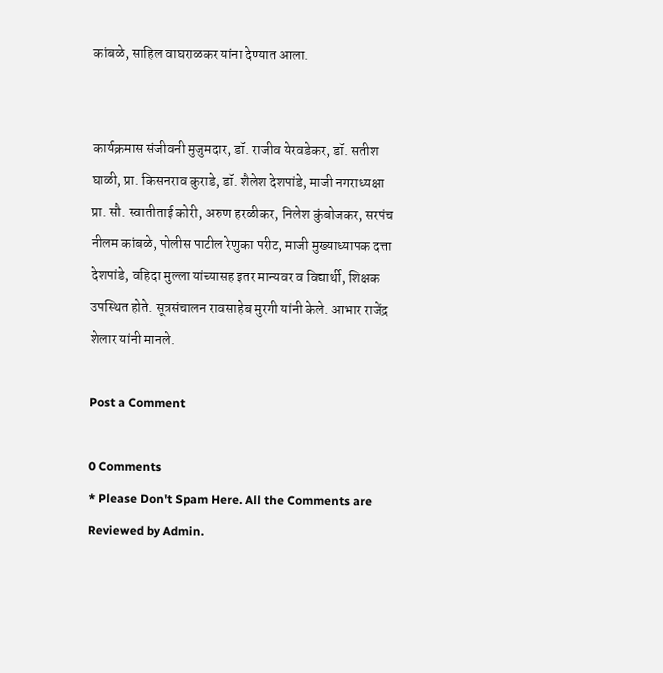कांबळे, साहिल वाघराळकर यांना देण्यात आला.


कार्यक्रमास संजीवनी मुजुमदार, डॉ. राजीव येरवडेकर, डॉ. सतीश घाळी, प्रा. किसनराव कुराडे, डॉ. शैलेश देशपांडे, माजी नगराध्यक्षा प्रा. सौ. स्वातीताई कोरी, अरुण हरळीकर, निलेश कुंबोजकर, सरपंच नीलम कांबळे, पोलीस पाटील रेणुका परीट, माजी मुख्याध्यापक दत्ता देशपांडे, वहिदा मुल्ला यांच्यासह इतर मान्यवर व विद्यार्थी, शिक्षक उपस्थित होते. सूत्रसंचालन रावसाहेब मुरगी यांनी केले. आभार राजेंद्र शेलार यांनी मानले.

Post a Comment

0 Comments
* Please Don't Spam Here. All the Comments are Reviewed by Admin.